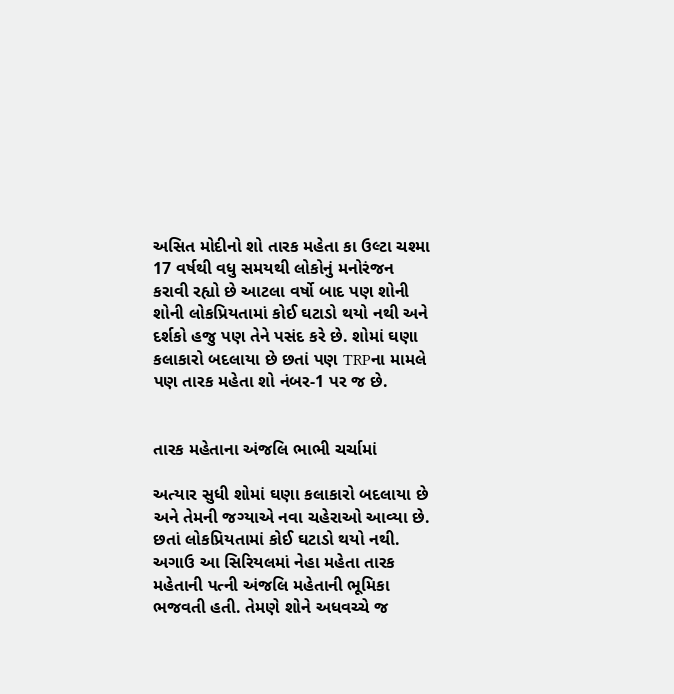અસિત મોદીનો શો તારક મહેતા કા ઉલ્ટા ચશ્મા 17 વર્ષથી વધુ સમયથી લોકોનું મનોરંજન કરાવી રહ્યો છે આટલા વર્ષો બાદ પણ શોની શોની લોકપ્રિયતામાં કોઈ ઘટાડો થયો નથી અને દર્શકો હજુ પણ તેને પસંદ કરે છે. શોમાં ઘણા કલાકારો બદલાયા છે છતાં પણ TRPના મામલે પણ તારક મહેતા શો નંબર-1 પર જ છે.


તારક મહેતાના અંજલિ ભાભી ચર્ચામાં

અત્યાર સુધી શોમાં ઘણા કલાકારો બદલાયા છે અને તેમની જગ્યાએ નવા ચહેરાઓ આવ્યા છે. છતાં લોકપ્રિયતામાં કોઈ ઘટાડો થયો નથી. અગાઉ આ સિરિયલમાં નેહા મહેતા તારક મહેતાની પત્ની અંજલિ મહેતાની ભૂમિકા ભજવતી હતી. તેમણે શોને અધવચ્ચે જ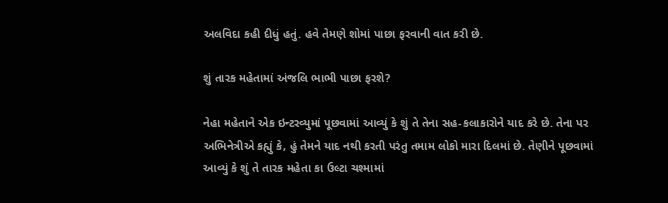અલવિદા કહી દીધું હતું. હવે તેમણે શોમાં પાછા ફરવાની વાત કરી છે.

શું તારક મહેતામાં અંજલિ ભાભી પાછા ફરશે?

નેહા મહેતાને એક ઇન્ટરવ્યુમાં પૂછવામાં આવ્યું કે શું તે તેના સહ-કલાકારોને યાદ કરે છે. તેના પર અભિનેત્રીએ કહ્યું કે, હું તેમને યાદ નથી કરતી પરંતુ તમામ લોકો મારા દિલમાં છે. તેણીને પૂછવામાં આવ્યું કે શું તે તારક મહેતા કા ઉલ્ટા ચશ્મામાં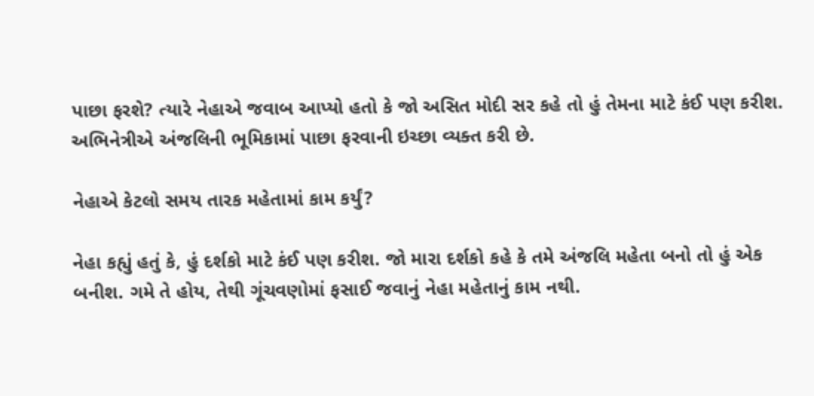પાછા ફરશે? ત્યારે નેહાએ જવાબ આપ્યો હતો કે જો અસિત મોદી સર કહે તો હું તેમના માટે કંઈ પણ કરીશ. અભિનેત્રીએ અંજલિની ભૂમિકામાં પાછા ફરવાની ઇચ્છા વ્યક્ત કરી છે.

નેહાએ કેટલો સમય તારક મહેતામાં કામ કર્યું?

નેહા કહ્યું હતું કે, હું દર્શકો માટે કંઈ પણ કરીશ. જો મારા દર્શકો કહે કે તમે અંજલિ મહેતા બનો તો હું એક બનીશ. ગમે તે હોય, તેથી ગૂંચવણોમાં ફસાઈ જવાનું નેહા મહેતાનું કામ નથી.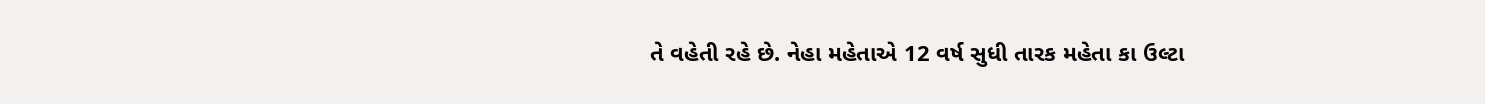તે વહેતી રહે છે. નેહા મહેતાએ 12 વર્ષ સુધી તારક મહેતા કા ઉલ્ટા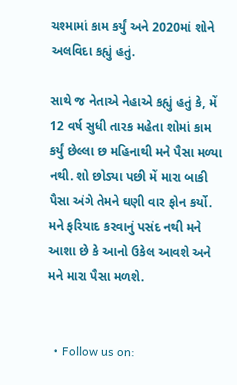ચશ્મામાં કામ કર્યું અને 2020માં શોને અલવિદા કહ્યું હતું.

સાથે જ નેતાએ નેહાએ કહ્યું હતું કે, મેં 12 વર્ષ સુધી તારક મહેતા શોમાં કામ કર્યું છેલ્લા છ મહિનાથી મને પૈસા મળ્યા નથી. શો છોડ્યા પછી મેં મારા બાકી પૈસા અંગે તેમને ઘણી વાર ફોન કર્યો. મને ફરિયાદ કરવાનું પસંદ નથી મને આશા છે કે આનો ઉકેલ આવશે અને મને મારા પૈસા મળશે.


  • Follow us on: